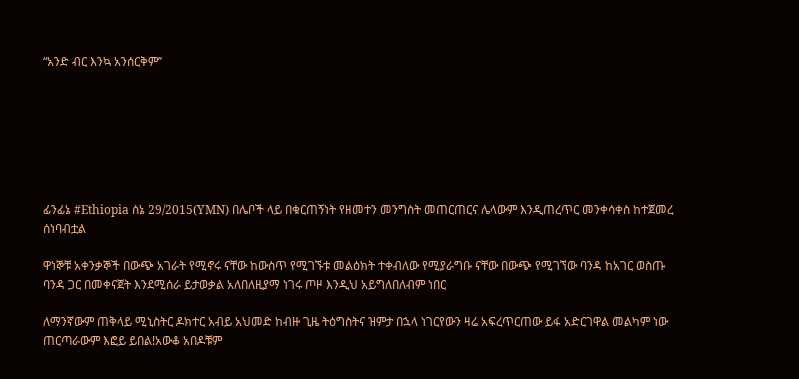“አንድ ብር እንኳ አንሰርቅም’’







ፊንፊኔ #Ethiopia ሰኔ 29/2015(YMN) በሌቦች ላይ በቁርጠኝነት የዘመተን መንግስት መጠርጠርና ሌላውም እንዲጠረጥር መንቀሳቀስ ከተጀመረ ሰነባብቷል

ዋነኞቹ አቀንቃኞች በውጭ አገራት የሚኖሩ ናቸው ከውስጥ የሚገኙቱ መልዕክት ተቀብለው የሚያራግቡ ናቸው በውጭ የሚገኘው ባንዳ ከአገር ወስጡ ባንዳ ጋር በመቀናጀት እንደሚሰራ ይታወቃል አለበለዚያማ ነገሩ ጦዞ እንዲህ አይግለበለብም ነበር

ለማንኛውም ጠቅላይ ሚኒስትር ዶክተር አብይ አህመድ ከብዙ ጊዜ ትዕግስትና ዝምታ በኋላ ነገርየውን ዛሬ አፍረጥርጠው ይፋ አድርገዋል መልካም ነው ጠርጣራውም እፎይ ይበል!አውቆ አበዶቹም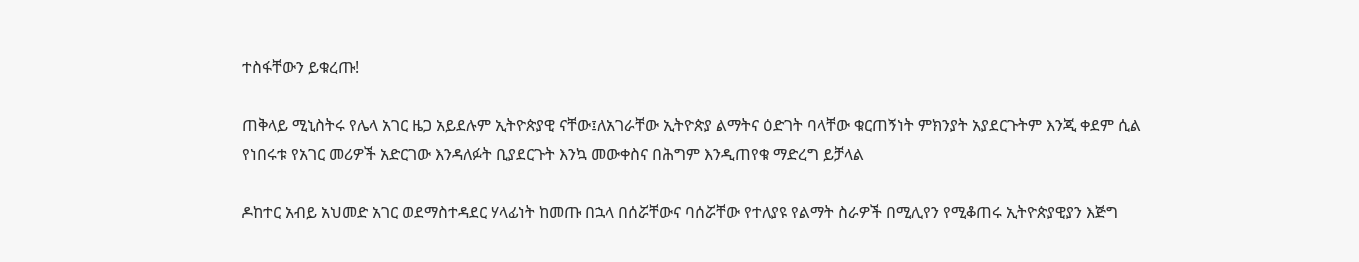ተስፋቸውን ይቁረጡ!

ጠቅላይ ሚኒስትሩ የሌላ አገር ዜጋ አይደሉም ኢትዮጵያዊ ናቸው፤ለአገራቸው ኢትዮጵያ ልማትና ዕድገት ባላቸው ቁርጠኝነት ምክንያት አያደርጉትም እንጂ ቀደም ሲል የነበሩቱ የአገር መሪዎች አድርገው እንዳለፉት ቢያደርጉት እንኳ መውቀስና በሕግም እንዲጠየቁ ማድረግ ይቻላል

ዶከተር አብይ አህመድ አገር ወደማስተዳደር ሃላፊነት ከመጡ በኋላ በሰሯቸውና ባሰሯቸው የተለያዩ የልማት ስራዎች በሚሊየን የሚቆጠሩ ኢትዮጵያዊያን እጅግ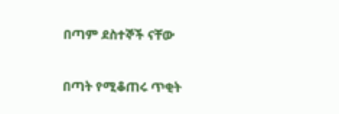በጣም ደስተኞች ናቸው

በጣት የሚቆጠሩ ጥቂት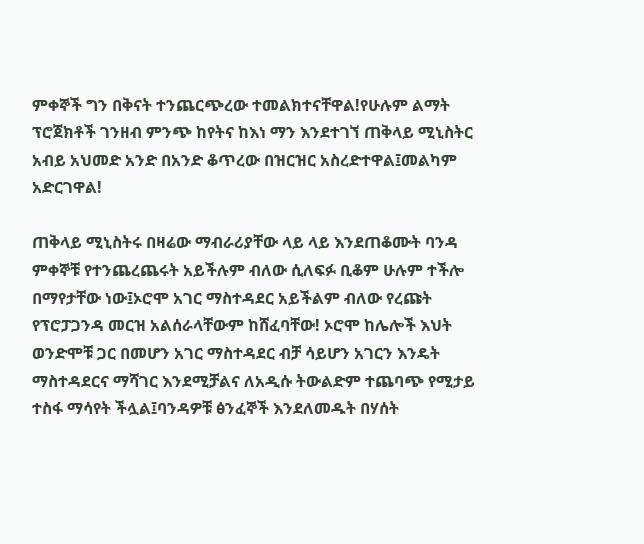ምቀኞች ግን በቅናት ተንጨርጭረው ተመልክተናቸዋል!የሁሉም ልማት ፕሮጀክቶች ገንዘብ ምንጭ ከየትና ከእነ ማን እንደተገኘ ጠቅላይ ሚኒስትር አብይ አህመድ አንድ በአንድ ቆጥረው በዝርዝር አስረድተዋል፤መልካም አድርገዋል!

ጠቅላይ ሚኒስትሩ በዛሬው ማብራሪያቸው ላይ ላይ እንደጠቆሙት ባንዳ ምቀኞቹ የተንጨረጨሩት አይችሉም ብለው ሲለፍፉ ቢቆም ሁሉም ተችሎ በማየታቸው ነው፤ኦሮሞ አገር ማስተዳደር አይችልም ብለው የረጩት የፕሮፓጋንዳ መርዝ አልሰራላቸውም ከሸፈባቸው! ኦሮሞ ከሌሎች እህት ወንድሞቹ ጋር በመሆን አገር ማስተዳደር ብቻ ሳይሆን አገርን እንዴት ማስተዳደርና ማሻገር እንደሚቻልና ለአዲሱ ትውልድም ተጨባጭ የሚታይ ተስፋ ማሳየት ችሏል፤ባንዳዎቹ ፅንፈኞች እንደለመዱት በሃሰት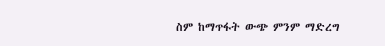ስም ከማጥፋት ውጭ ምንም ማድረግ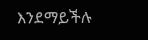እንደማይችሉ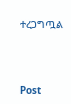ተረጋግጧል





Post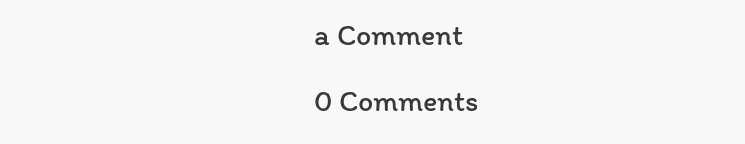a Comment

0 Comments